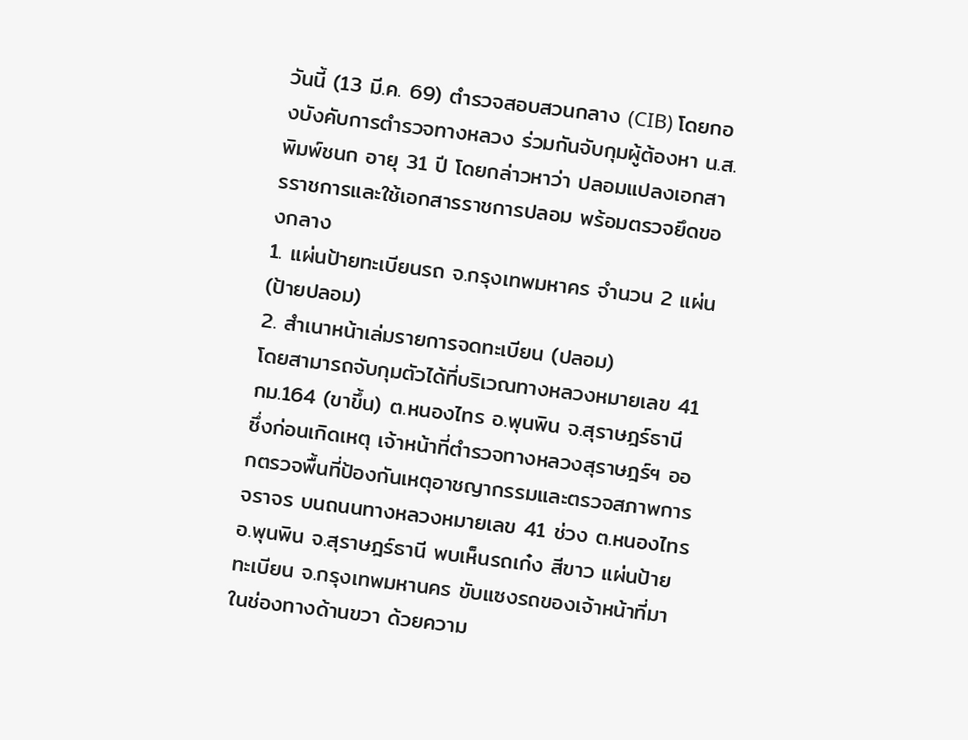วันนี้ (13 มี.ค. 69) ตำรวจสอบสวนกลาง (CIB) โดยกองบังคับการตำรวจทางหลวง ร่วมกันจับกุมผู้ต้องหา น.ส.พิมพ์ชนก อายุ 31 ปี โดยกล่าวหาว่า ปลอมแปลงเอกสารราชการและใช้เอกสารราชการปลอม พร้อมตรวจยึดของกลาง
1. แผ่นป้ายทะเบียนรถ จ.กรุงเทพมหาคร จำนวน 2 แผ่น (ป้ายปลอม)
2. สำเนาหน้าเล่มรายการจดทะเบียน (ปลอม)
โดยสามารถจับกุมตัวได้ที่บริเวณทางหลวงหมายเลข 41 กม.164 (ขาขึ้น) ต.หนองไทร อ.พุนพิน จ.สุราษฎร์ธานี
ซึ่งก่อนเกิดเหตุ เจ้าหน้าที่ตำรวจทางหลวงสุราษฎร์ฯ ออกตรวจพื้นที่ป้องกันเหตุอาชญากรรมและตรวจสภาพการจราจร บนถนนทางหลวงหมายเลข 41 ช่วง ต.หนองไทร อ.พุนพิน จ.สุราษฎร์ธานี พบเห็นรถเก๋ง สีขาว แผ่นป้ายทะเบียน จ.กรุงเทพมหานคร ขับแซงรถของเจ้าหน้าที่มาในช่องทางด้านขวา ด้วยความ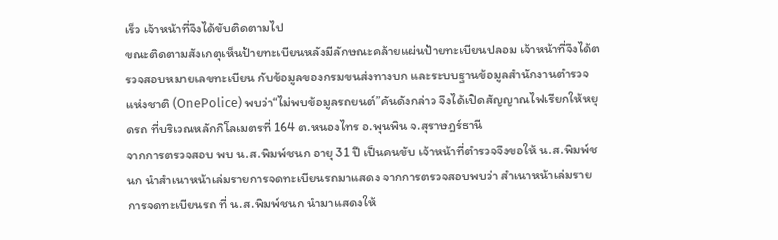เร็ว เจ้าหน้าที่จึงได้ขับติดตามไป
ขณะติดตามสังเกตุเห็นป้ายทะเบียนหลังมีลักษณะคล้ายแผ่นป้ายทะเบียนปลอม เจ้าหน้าที่จึงได้ตรวจสอบหมายเลขทะเบียน กับข้อมูลของกรมขนส่งทางบก และระบบฐานข้อมูลสำนักงานตำรวจแห่งชาติ (OnePolice) พบว่า“ไม่พบข้อมูลรถยนต์”คันดังกล่าว จึงได้เปิดสัญญาณไฟเรียกให้หยุดรถ ที่บริเวณหลักกิโลเมตรที่ 164 ต.หนองไทร อ.พุนพิน จ.สุราษฎร์ธานี
จากการตรวจสอบ พบ น.ส.พิมพ์ชนก อายุ 31 ปี เป็นคนขับ เจ้าหน้าที่ตำรวจจึงขอให้ น.ส.พิมพ์ชนก นำสำเนาหน้าเล่มรายการจดทะเบียนรถมาแสดง จากการตรวจสอบพบว่า สำเนาหน้าเล่มรายการจดทะเบียนรถ ที่ น.ส.พิมพ์ชนก นำมาแสดงให้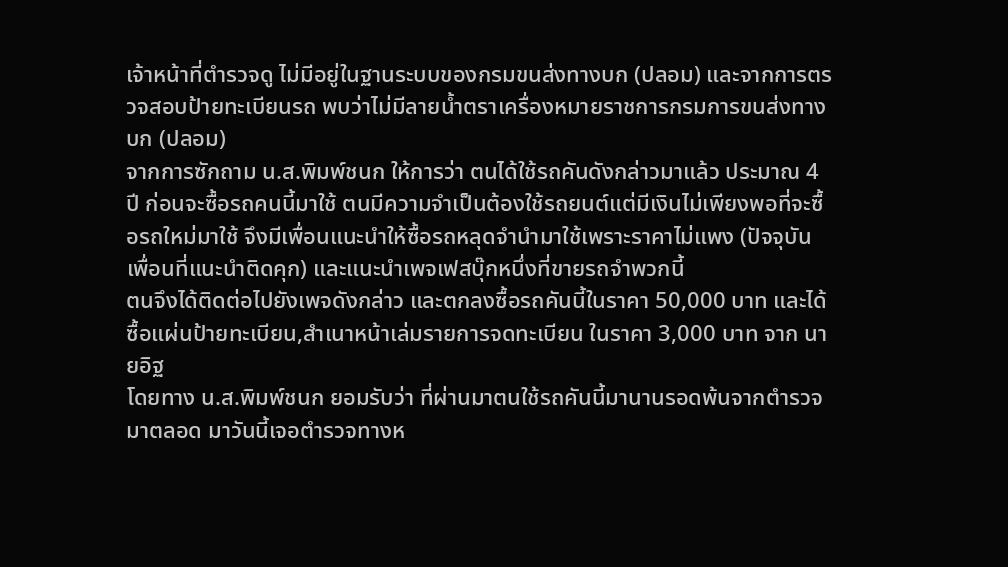เจ้าหน้าที่ตำรวจดู ไม่มีอยู่ในฐานระบบของกรมขนส่งทางบก (ปลอม) และจากการตรวจสอบป้ายทะเบียนรถ พบว่าไม่มีลายน้ำตราเครื่องหมายราชการกรมการขนส่งทางบก (ปลอม)
จากการซักถาม น.ส.พิมพ์ชนก ให้การว่า ตนได้ใช้รถคันดังกล่าวมาแล้ว ประมาณ 4 ปี ก่อนจะซื้อรถคนนี้มาใช้ ตนมีความจำเป็นต้องใช้รถยนต์แต่มีเงินไม่เพียงพอที่จะซื้อรถใหม่มาใช้ จึงมีเพื่อนแนะนำให้ซื้อรถหลุดจำนำมาใช้เพราะราคาไม่แพง (ปัจจุบันเพื่อนที่แนะนำติดคุก) และแนะนำเพจเฟสบุ๊กหนึ่งที่ขายรถจำพวกนี้
ตนจึงได้ติดต่อไปยังเพจดังกล่าว และตกลงซื้อรถคันนี้ในราคา 50,000 บาท และได้ซื้อแผ่นป้ายทะเบียน,สำเนาหน้าเล่มรายการจดทะเบียน ในราคา 3,000 บาท จาก นายอิฐ
โดยทาง น.ส.พิมพ์ชนก ยอมรับว่า ที่ผ่านมาตนใช้รถคันนี้มานานรอดพ้นจากตำรวจมาตลอด มาวันนี้เจอตำรวจทางห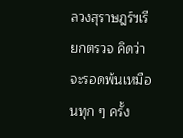ลวงสุราษฎร์ฯเรียกตรวจ คิดว่าจะรอดพ้นเหมือนทุก ๆ ครั้ง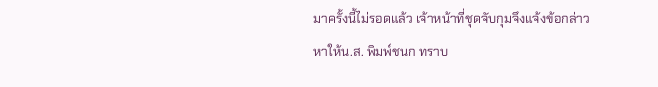มาครั้งนี้ไม่รอดแล้ว เจ้าหน้าที่ชุดจับกุมจึงแจ้งข้อกล่าวหาให้น.ส. พิมพ์ชนก ทราบ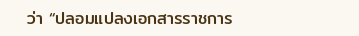ว่า “ปลอมแปลงเอกสารราชการ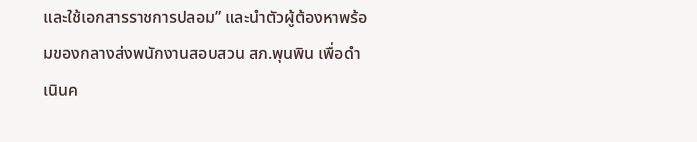และใช้เอกสารราชการปลอม” และนำตัวผู้ต้องหาพร้อมของกลางส่งพนักงานสอบสวน สภ.พุนพิน เพื่อดำเนินค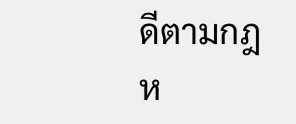ดีตามกฎห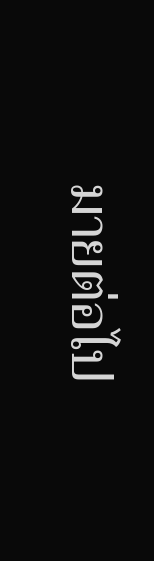มายต่อไป